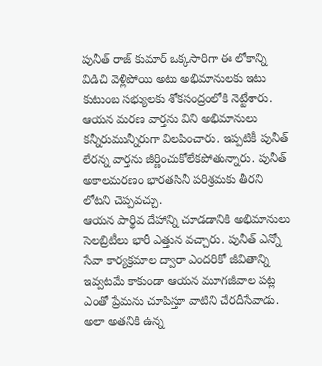పునీత్ రాజ్ కుమార్ ఒక్కసారిగా ఈ లోకాన్ని విడిచి వెళ్లిపోయి అటు అభిమానులకు ఇటు కుటుంబ సభ్యులకు శోకసంద్రంలోకి నెట్టేశారు. ఆయన మరణ వార్తను విని అభిమానులు కన్నీరుమున్నీరుగా విలపించారు. ఇప్పటికీ పునీత్ లేరన్న వార్తను జీర్ణించుకోలేకపోతున్నారు. పునీత్ అకాలమరణం భారతసినీ పరిశ్రమకు తీరని లోటని చెప్పవచ్చు.
ఆయన పార్థివ దేహాన్ని చూడడానికి అభిమానులు సెలబ్రిటీలు భారీ ఎత్తున వచ్చారు. పునీత్ ఎన్నో సేవా కార్యక్రమాల ద్వారా ఎందరికో జీవితాన్ని ఇవ్వటమే కాకుండా ఆయన మూగజీవాల పట్ల ఎంతో ప్రేమను చూపిస్తూ వాటిని చేరదీసేవాడు. అలా అతనికి ఉన్న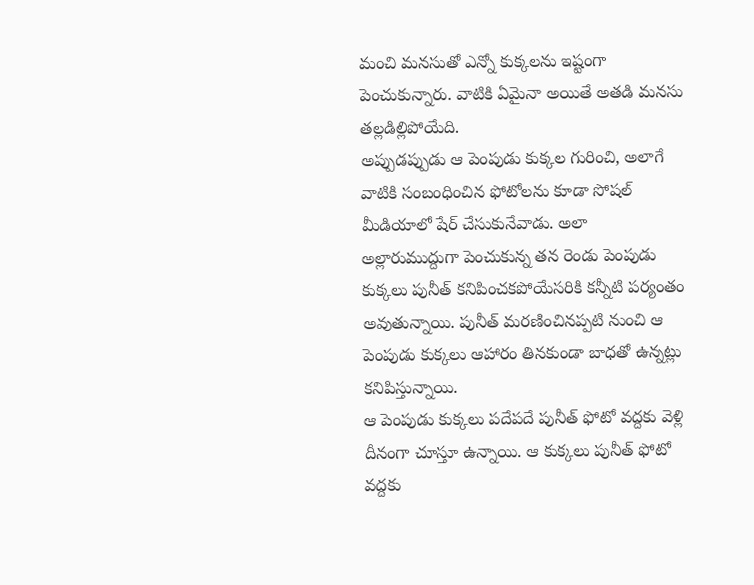మంచి మనసుతో ఎన్నో కుక్కలను ఇష్టంగా పెంచుకున్నారు. వాటికి ఏమైనా అయితే అతడి మనసు తల్లడిల్లిపోయేది.
అప్పుడప్పుడు ఆ పెంపుడు కుక్కల గురించి, అలాగే వాటికి సంబంధించిన ఫోటోలను కూడా సోషల్ మీడియాలో షేర్ చేసుకునేవాడు. అలా అల్లారుముద్దుగా పెంచుకున్న తన రెండు పెంపుడు కుక్కలు పునీత్ కనిపించకపోయేసరికి కన్నీటి పర్యంతం అవుతున్నాయి. పునీత్ మరణించినప్పటి నుంచి ఆ పెంపుడు కుక్కలు ఆహారం తినకుండా బాధతో ఉన్నట్లు కనిపిస్తున్నాయి.
ఆ పెంపుడు కుక్కలు పదేపదే పునీత్ ఫోటో వద్దకు వెళ్లి దీనంగా చూస్తూ ఉన్నాయి. ఆ కుక్కలు పునీత్ ఫోటో వద్దకు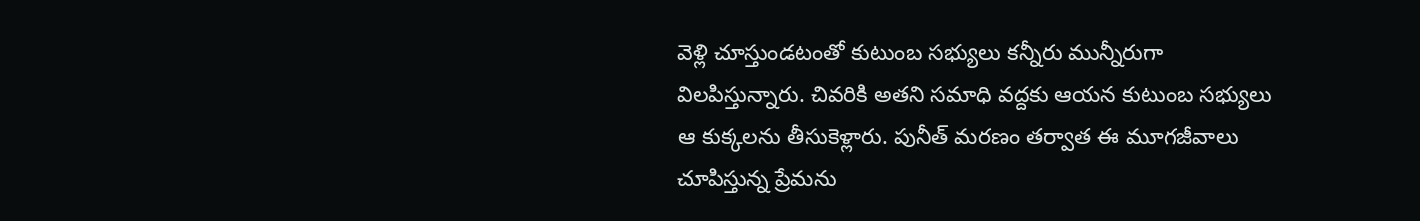వెళ్లి చూస్తుండటంతో కుటుంబ సభ్యులు కన్నీరు మున్నీరుగా విలపిస్తున్నారు. చివరికి అతని సమాధి వద్దకు ఆయన కుటుంబ సభ్యులు ఆ కుక్కలను తీసుకెళ్లారు. పునీత్ మరణం తర్వాత ఈ మూగజీవాలు చూపిస్తున్న ప్రేమను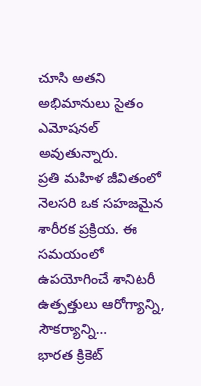చూసి అతని అభిమానులు సైతం ఎమోషనల్ అవుతున్నారు.
ప్రతి మహిళ జీవితంలో నెలసరి ఒక సహజమైన శారీరక ప్రక్రియ. ఈ సమయంలో ఉపయోగించే శానిటరీ ఉత్పత్తులు ఆరోగ్యాన్ని, సౌకర్యాన్ని…
భారత క్రికెట్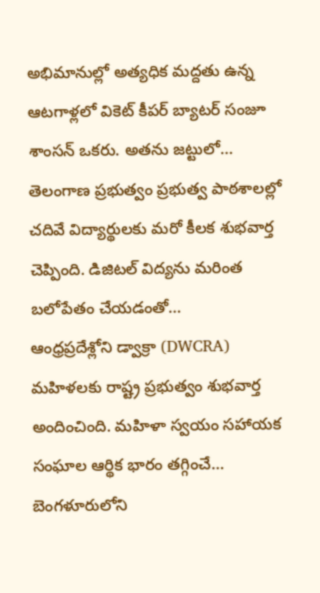అభిమానుల్లో అత్యధిక మద్దతు ఉన్న ఆటగాళ్లలో వికెట్ కీపర్ బ్యాటర్ సంజూ శాంసన్ ఒకరు. అతను జట్టులో…
తెలంగాణ ప్రభుత్వం ప్రభుత్వ పాఠశాలల్లో చదివే విద్యార్థులకు మరో కీలక శుభవార్త చెప్పింది. డిజిటల్ విద్యను మరింత బలోపేతం చేయడంతో…
ఆంధ్రప్రదేశ్లోని డ్వాక్రా (DWCRA) మహిళలకు రాష్ట్ర ప్రభుత్వం శుభవార్త అందించింది. మహిళా స్వయం సహాయక సంఘాల ఆర్థిక భారం తగ్గించే…
బెంగళూరులోని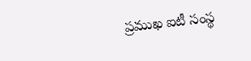ప్రముఖ ఐటీ సంస్థ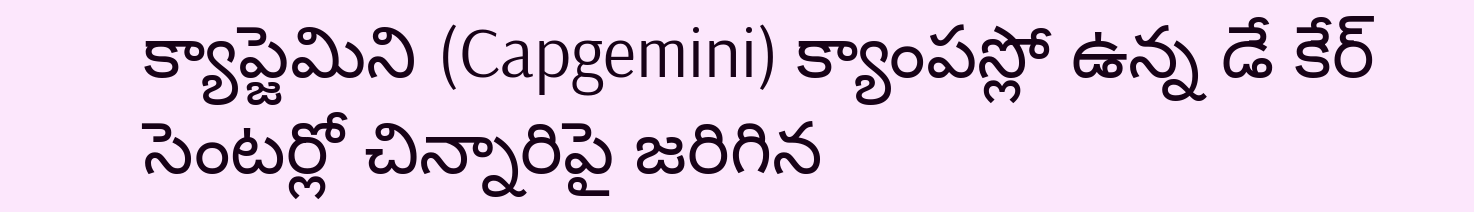క్యాప్జెమిని (Capgemini) క్యాంపస్లో ఉన్న డే కేర్ సెంటర్లో చిన్నారిపై జరిగిన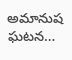అమానుష ఘటన…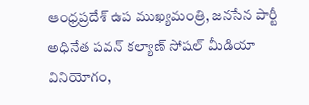ఆంధ్రప్రదేశ్ ఉప ముఖ్యమంత్రి, జనసేన పార్టీ అధినేత పవన్ కల్యాణ్ సోషల్ మీడియా వినియోగం,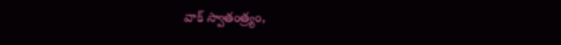వాక్ స్వాతంత్ర్యం,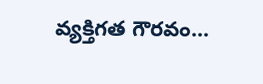వ్యక్తిగత గౌరవం…